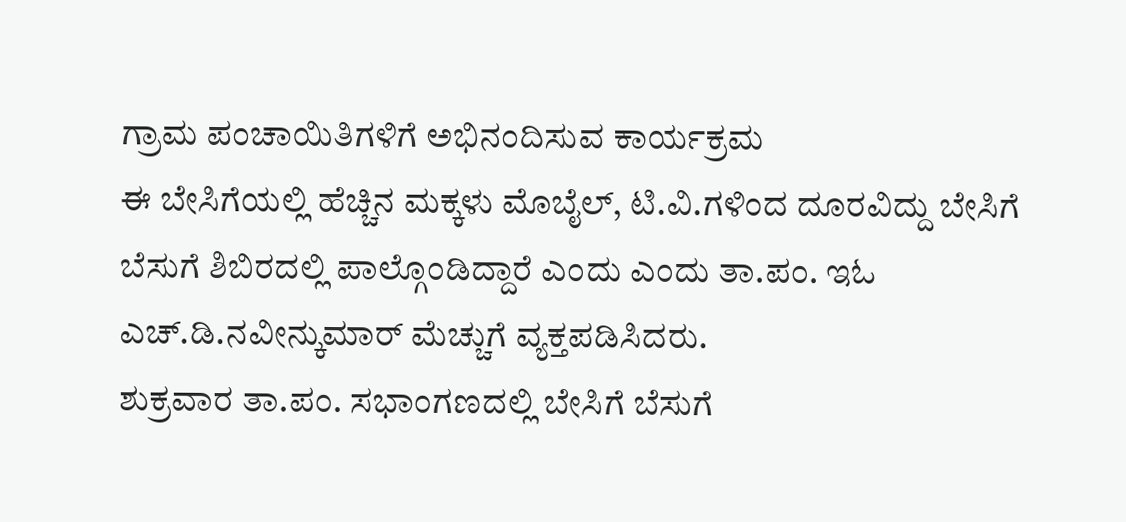ಗ್ರಾಮ ಪಂಚಾಯಿತಿಗಳಿಗೆ ಅಭಿನಂದಿಸುವ ಕಾರ್ಯಕ್ರಮ
ಈ ಬೇಸಿಗೆಯಲ್ಲಿ ಹೆಚ್ಚಿನ ಮಕ್ಕಳು ಮೊಬೈಲ್, ಟಿ.ವಿ.ಗಳಿಂದ ದೂರವಿದ್ದು ಬೇಸಿಗೆ ಬೆಸುಗೆ ಶಿಬಿರದಲ್ಲಿ ಪಾಲ್ಗೊಂಡಿದ್ದಾರೆ ಎಂದು ಎಂದು ತಾ.ಪಂ. ಇಓ ಎಚ್.ಡಿ.ನವೀನ್ಕುಮಾರ್ ಮೆಚ್ಚುಗೆ ವ್ಯಕ್ತಪಡಿಸಿದರು.
ಶುಕ್ರವಾರ ತಾ.ಪಂ. ಸಭಾಂಗಣದಲ್ಲಿ ಬೇಸಿಗೆ ಬೆಸುಗೆ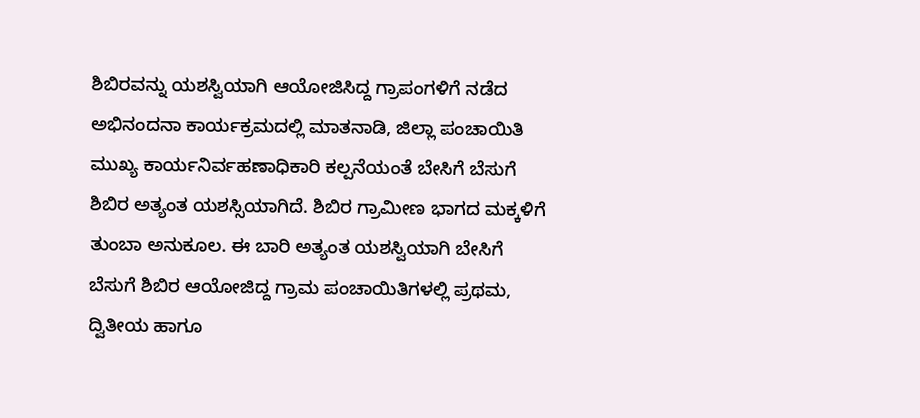ಶಿಬಿರವನ್ನು ಯಶಸ್ವಿಯಾಗಿ ಆಯೋಜಿಸಿದ್ದ ಗ್ರಾಪಂಗಳಿಗೆ ನಡೆದ ಅಭಿನಂದನಾ ಕಾರ್ಯಕ್ರಮದಲ್ಲಿ ಮಾತನಾಡಿ, ಜಿಲ್ಲಾ ಪಂಚಾಯಿತಿ ಮುಖ್ಯ ಕಾರ್ಯನಿರ್ವಹಣಾಧಿಕಾರಿ ಕಲ್ಪನೆಯಂತೆ ಬೇಸಿಗೆ ಬೆಸುಗೆ ಶಿಬಿರ ಅತ್ಯಂತ ಯಶಸ್ಸಿಯಾಗಿದೆ. ಶಿಬಿರ ಗ್ರಾಮೀಣ ಭಾಗದ ಮಕ್ಕಳಿಗೆ ತುಂಬಾ ಅನುಕೂಲ. ಈ ಬಾರಿ ಅತ್ಯಂತ ಯಶಸ್ವಿಯಾಗಿ ಬೇಸಿಗೆ ಬೆಸುಗೆ ಶಿಬಿರ ಆಯೋಜಿದ್ದ ಗ್ರಾಮ ಪಂಚಾಯಿತಿಗಳಲ್ಲಿ ಪ್ರಥಮ, ದ್ವಿತೀಯ ಹಾಗೂ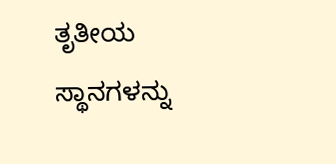ತೃತೀಯ ಸ್ಥಾನಗಳನ್ನು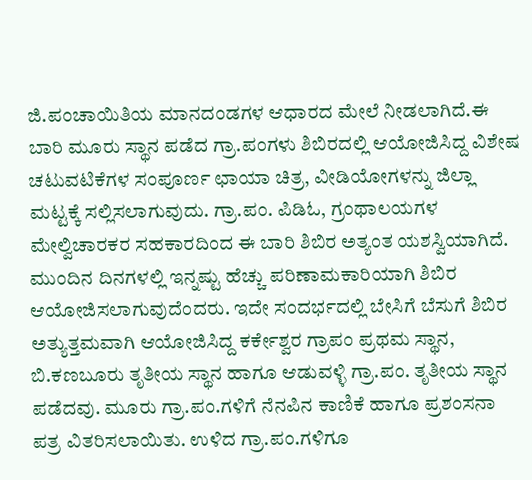ಜಿ.ಪಂಚಾಯಿತಿಯ ಮಾನದಂಡಗಳ ಆಧಾರದ ಮೇಲೆ ನೀಡಲಾಗಿದೆ.ಈ ಬಾರಿ ಮೂರು ಸ್ಥಾನ ಪಡೆದ ಗ್ರಾ.ಪಂಗಳು ಶಿಬಿರದಲ್ಲಿ ಆಯೋಜಿಸಿದ್ದ ವಿಶೇಷ ಚಟುವಟಿಕೆಗಳ ಸಂಪೂರ್ಣ ಛಾಯಾ ಚಿತ್ರ, ವೀಡಿಯೋಗಳನ್ನು ಜಿಲ್ಲಾ ಮಟ್ಟಕ್ಕೆ ಸಲ್ಲಿಸಲಾಗುವುದು. ಗ್ರಾ.ಪಂ. ಪಿಡಿಓ, ಗ್ರಂಥಾಲಯಗಳ ಮೇಲ್ವಿಚಾರಕರ ಸಹಕಾರದಿಂದ ಈ ಬಾರಿ ಶಿಬಿರ ಅತ್ಯಂತ ಯಶಸ್ವಿಯಾಗಿದೆ. ಮುಂದಿನ ದಿನಗಳಲ್ಲಿ ಇನ್ನಷ್ಟು ಹೆಚ್ಚು ಪರಿಣಾಮಕಾರಿಯಾಗಿ ಶಿಬಿರ ಆಯೋಜಿಸಲಾಗುವುದೆಂದರು. ಇದೇ ಸಂದರ್ಭದಲ್ಲಿ ಬೇಸಿಗೆ ಬೆಸುಗೆ ಶಿಬಿರ ಅತ್ಯುತ್ತಮವಾಗಿ ಆಯೋಜಿಸಿದ್ದ ಕರ್ಕೇಶ್ವರ ಗ್ರಾಪಂ ಪ್ರಥಮ ಸ್ಥಾನ, ಬಿ.ಕಣಬೂರು ತೃತೀಯ ಸ್ಥಾನ ಹಾಗೂ ಆಡುವಳ್ಳಿ ಗ್ರಾ.ಪಂ. ತೃತೀಯ ಸ್ಥಾನ ಪಡೆದವು. ಮೂರು ಗ್ರಾ.ಪಂ.ಗಳಿಗೆ ನೆನಪಿನ ಕಾಣಿಕೆ ಹಾಗೂ ಪ್ರಶಂಸನಾ ಪತ್ರ ವಿತರಿಸಲಾಯಿತು. ಉಳಿದ ಗ್ರಾ.ಪಂ.ಗಳಿಗೂ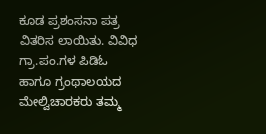ಕೂಡ ಪ್ರಶಂಸನಾ ಪತ್ರ ವಿತರಿಸ ಲಾಯಿತು. ವಿವಿಧ ಗ್ರಾ.ಪಂ.ಗಳ ಪಿಡಿಓ ಹಾಗೂ ಗ್ರಂಥಾಲಯದ ಮೇಲ್ವಿಚಾರಕರು ತಮ್ಮ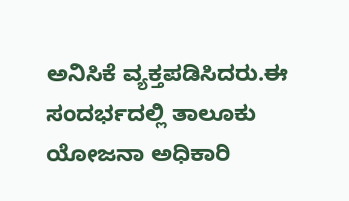ಅನಿಸಿಕೆ ವ್ಯಕ್ತಪಡಿಸಿದರು.ಈ ಸಂದರ್ಭದಲ್ಲಿ ತಾಲೂಕು ಯೋಜನಾ ಅಧಿಕಾರಿ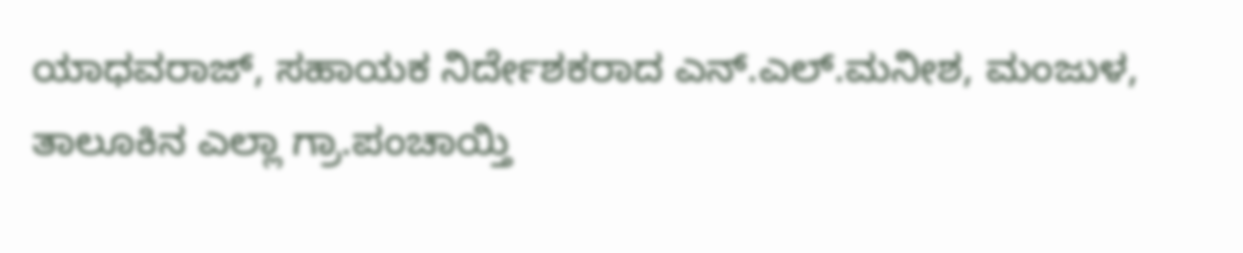ಯಾಧವರಾಜ್, ಸಹಾಯಕ ನಿರ್ದೇಶಕರಾದ ಎನ್.ಎಲ್.ಮನೀಶ, ಮಂಜುಳ, ತಾಲೂಕಿನ ಎಲ್ಲಾ ಗ್ರಾ.ಪಂಚಾಯ್ತಿ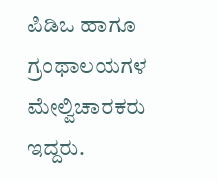ಪಿಡಿಒ ಹಾಗೂ ಗ್ರಂಥಾಲಯಗಳ ಮೇಲ್ವಿಚಾರಕರು ಇದ್ದರು.